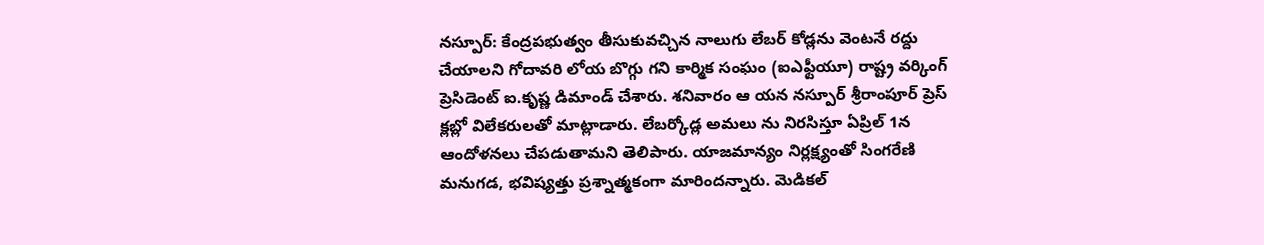నస్పూర్: కేంద్రపభుత్వం తీసుకువచ్చిన నాలుగు లేబర్ కోడ్లను వెంటనే రద్దు చేయాలని గోదావరి లోయ బొగ్గు గని కార్మిక సంఘం (ఐఎఫ్టీయూ) రాష్ట్ర వర్కింగ్ ప్రెసిడెంట్ ఐ.కృష్ణ డిమాండ్ చేశారు. శనివారం ఆ యన నస్పూర్ శ్రీరాంపూర్ ప్రెస్ క్లబ్లో విలేకరులతో మాట్లాడారు. లేబర్కోడ్ల అమలు ను నిరసిస్తూ ఏప్రిల్ 1న ఆందోళనలు చేపడుతామని తెలిపారు. యాజమాన్యం నిర్లక్ష్యంతో సింగరేణి మనుగడ, భవిష్యత్తు ప్రశ్నాత్మకంగా మారిందన్నారు. మెడికల్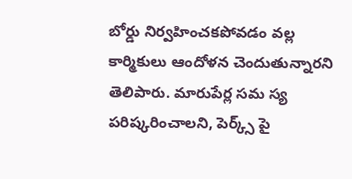బోర్డు నిర్వహించకపోవడం వల్ల కార్మికులు ఆందోళన చెందుతున్నారని తెలిపారు. మారుపేర్ల సమ స్య పరిష్కరించాలని, పెర్క్స్ పై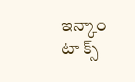ఇన్కాం టా క్స్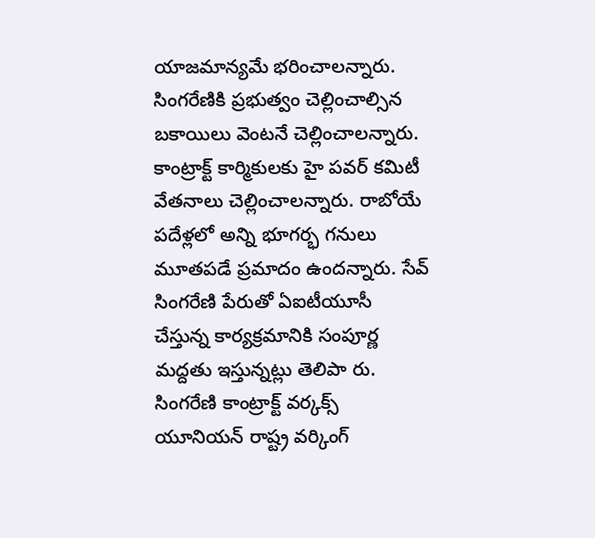యాజమాన్యమే భరించాలన్నారు. సింగరేణికి ప్రభుత్వం చెల్లించాల్సిన బకాయిలు వెంటనే చెల్లించాలన్నారు. కాంట్రాక్ట్ కార్మికులకు హై పవర్ కమిటీ వేతనాలు చెల్లించాలన్నారు. రాబోయే పదేళ్లలో అన్ని భూగర్భ గనులు మూతపడే ప్రమాదం ఉందన్నారు. సేవ్ సింగరేణి పేరుతో ఏఐటీయూసీ చేస్తున్న కార్యక్రమానికి సంపూర్ణ మద్దతు ఇస్తున్నట్లు తెలిపా రు. సింగరేణి కాంట్రాక్ట్ వర్కక్స్ యూనియన్ రాష్ట్ర వర్కింగ్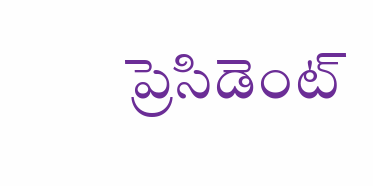ప్రెసిడెంట్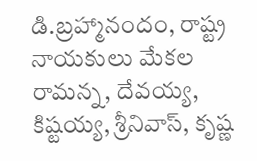డి.బ్రహ్మానందం, రాష్ట్ర నాయకులు మేకల రామన్న, దేవయ్య, కిష్టయ్య, శ్రీనివాస్, కృష్ణ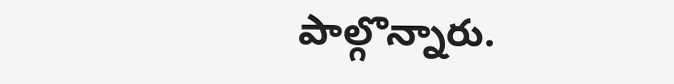పాల్గొన్నారు.